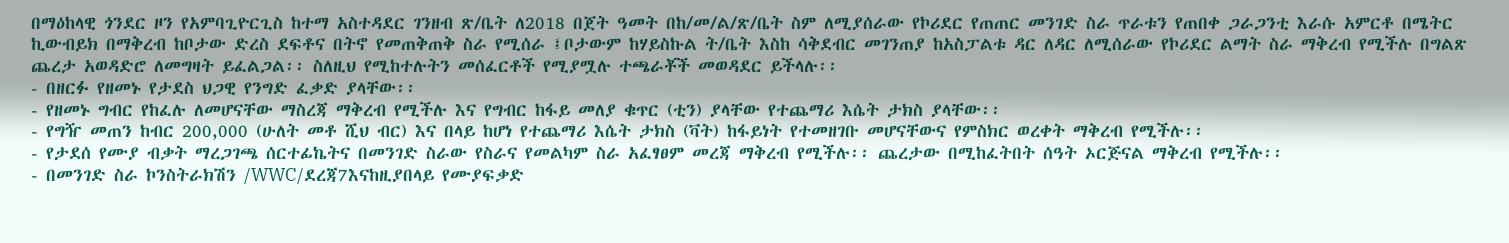በማዕከላዊ ጎንደር ዞን የአምባጊዮርጊስ ከተማ አስተዳደር ገንዘብ ጽ/ቤት ለ2018 በጀት ዓመት በከ/መ/ል/ጽ/ቤት ስም ለሚያሰራው የኮሪደር የጠጠር መንገድ ስራ ጥራቱን የጠበቀ ጋራጋንቲ እራሱ አምርቶ በሜትር ኪውብይክ በማቅረብ ከቦታው ድረስ ደፍቶና በትኖ የመጠቅጠቅ ስራ የሚሰራ ፤ቦታውም ከሃይስኩል ት/ቤት እስከ ሳቅደብር መገንጠያ ከአስፓልቱ ዳር ለዳር ለሚሰራው የኮሪደር ልማት ስራ ማቅረብ የሚችሉ በግልጽ ጨረታ አወዳድሮ ለመግዛት ይፈልጋል፡፡ ስለዚህ የሚከተሉትን መሰፈርቶች የሚያሟሉ ተጫራቾች መወዳደር ይችላሉ፡፡
- በዘርፉ የዘመኑ የታደስ ህጋዊ የንግድ ፈቃድ ያላቸው፡፡
- የዘመኑ ግብር የከፈሉ ለመሆናቸው ማስረጃ ማቅረብ የሚችሉ እና የግብር ከፋይ መለያ ቁጥር (ቲን) ያላቸው የተጨማሪ እሴት ታክስ ያላቸው፡፡
- የግዥ መጠን ከብር 200,000 (ሁለት መቶ ሺህ ብር) እና በላይ ከሆነ የተጨማሪ እሴት ታክስ (ቫት) ከፋይነት የተመዘገቡ መሆናቸውና የምስክር ወረቀት ማቅረብ የሚችሉ፡፡
- የታደሰ የሙያ ብቃት ማረጋገጫ ሰርተፊኬትና በመንገድ ስራው የስራና የመልካም ስራ አፈፃፀም መረጃ ማቅረብ የሚችሉ፡፡ ጨረታው በሚከፈትበት ሰዓት ኦርጅናል ማቅረብ የሚችሉ፡፡
- በመንገድ ስራ ኮንስትራክሽን /WWC/ደረጃ7እናከዚያበላይ የሙያፍቃድ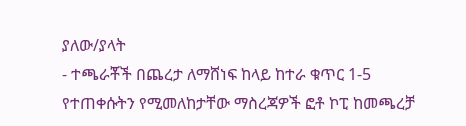ያለው/ያላት
- ተጫራቾች በጨረታ ለማሸነፍ ከላይ ከተራ ቁጥር 1-5 የተጠቀሱትን የሚመለከታቸው ማስረጃዎች ፎቶ ኮፒ ከመጫረቻ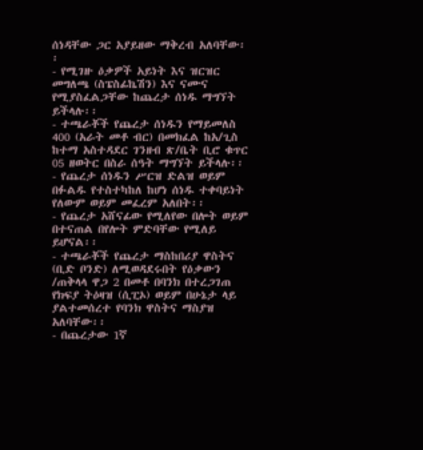ሰነዳቸው ጋር አያይዘው ማቅረብ አለባቸው፡፡
- የሚገዙ ዕቃዎች አይነት እና ዝርዝር መግለጫ (ስፔስፊኬሽን) እና ናሙና የሚያስፈልጋቸው ከጨረታ ሰነዱ ማግኘት ይችላሉ፡፡
- ተጫራቾች የጨረታ ሰነዱን የማይመለስ 400 (አራት መቶ ብር) በመክፈል ከአ/ጊስ ከተማ አስተዳደር ገንዘብ ጽ/ቤት ቢሮ ቁጥር 05 ዘወትር በስራ ሰዓት ማግኘት ይችላሉ፡፡
- የጨረታ ሰነዱን ሥርዝ ድልዝ ወይም በፉልዱ የተስተካከለ ከሆነ ሰነዱ ተቀባይነት የለውም ወይም መፈረም አለበት፡፡
- የጨረታ አሸናፊው የሚለየው በሎት ወይም በተናጠል በየሎት ምድባቸው የሚለይ ይሆናል፡፡
- ተጫራቾች የጨረታ ማስከበሪያ ዋስትና (ቢድ ቦንድ) ለሚወዳደሩበት የዕቃውን /ጠቅላላ ዋጋ 2 በመቶ በባንክ በተረጋገጠ የክፍያ ትዕዛዝ (ሲፒኦ) ወይም በሁኔታ ላይ ያልተመሰረተ የባንክ ዋስትና ማስያዝ አለባቸው፡፡
- በጨረታው 1ኛ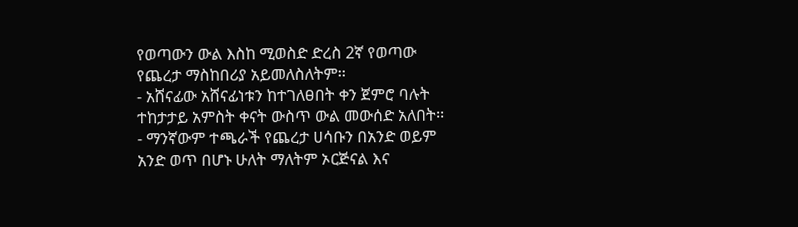የወጣውን ውል እስከ ሚወስድ ድረስ 2ኛ የወጣው የጨረታ ማስከበሪያ አይመለስለትም፡፡
- አሸናፊው አሸናፊነቱን ከተገለፀበት ቀን ጀምሮ ባሉት ተከታታይ አምስት ቀናት ውስጥ ውል መውሰድ አለበት፡፡
- ማንኛውም ተጫራች የጨረታ ሀሳቡን በአንድ ወይም አንድ ወጥ በሆኑ ሁለት ማለትም ኦርጅናል እና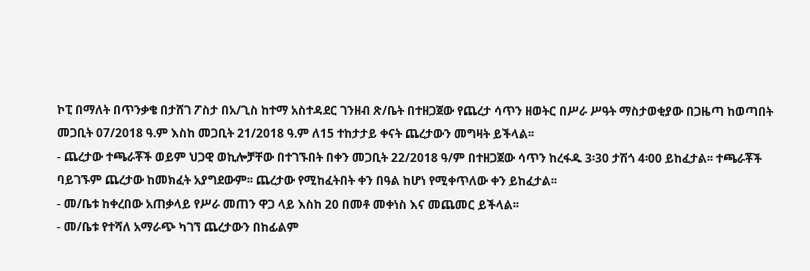ኮፒ በማለት በጥንቃቄ በታሸገ ፖስታ በአ/ጊስ ከተማ አስተዳደር ገንዘብ ጽ/ቤት በተዘጋጀው የጨረታ ሳጥን ዘወትር በሥራ ሥዓት ማስታወቂያው በጋዜጣ ከወጣበት መጋቢት 07/2018 ዓ.ም እስከ መጋቢት 21/2018 ዓ.ም ለ15 ተከታታይ ቀናት ጨረታውን መግዛት ይችላል፡፡
- ጨረታው ተጫራቾች ወይም ህጋዊ ወኪሎቻቸው በተገኙበት በቀን መጋቢት 22/2018 ዓ/ም በተዘጋጀው ሳጥን ከረፋዱ 3፡30 ታሽጎ 4፡00 ይከፈታል፡፡ ተጫራቾች ባይገኙም ጨረታው ከመክፈት አያግደውም፡፡ ጨረታው የሚከፈትበት ቀን በዓል ከሆነ የሚቀጥለው ቀን ይከፈታል፡፡
- መ/ቤቱ ከቀረበው አጠቃላይ የሥራ መጠን ዋጋ ላይ እስከ 20 በመቶ መቀነስ እና መጨመር ይችላል፡፡
- መ/ቤቱ የተሻለ አማራጭ ካገኘ ጨረታውን በከፊልም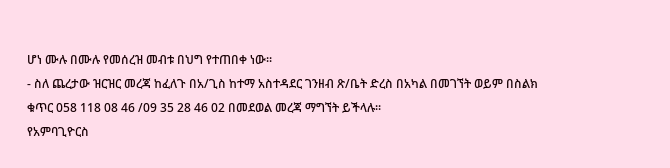ሆነ ሙሉ በሙሉ የመሰረዝ መብቱ በህግ የተጠበቀ ነው፡፡
- ስለ ጨረታው ዝርዝር መረጃ ከፈለጉ በአ/ጊስ ከተማ አስተዳደር ገንዘብ ጽ/ቤት ድረስ በአካል በመገኘት ወይም በስልክ ቁጥር 058 118 08 46 /09 35 28 46 02 በመደወል መረጃ ማግኘት ይችላሉ፡፡
የአምባጊዮርስ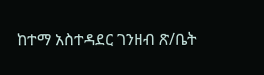ከተማ አስተዳደር ገንዘብ ጽ/ቤት